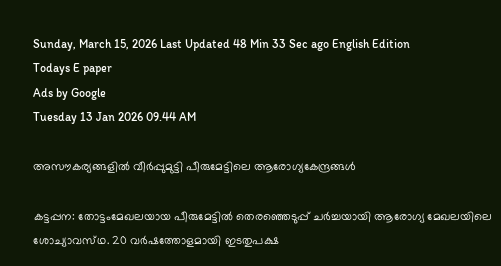Sunday, March 15, 2026 Last Updated 48 Min 33 Sec ago English Edition
Todays E paper
Ads by Google
Tuesday 13 Jan 2026 09.44 AM

അസൗകര്യങ്ങളില്‍ വീര്‍പ്പുമുട്ടി പീരുമേട്ടിലെ ആരോഗ്യകേന്ദ്രങ്ങള്‍

കട്ടപ്പന: തോട്ടംമേഖലയായ പീരുമേട്ടില്‍ തെരഞ്ഞെടുപ്പ്‌ ചര്‍ച്ചയായി ആരോഗ്യ മേഖലയിലെ ശോച്യാവസ്‌ഥ. 20 വര്‍ഷത്തോളമായി ഇടതുപക്ഷ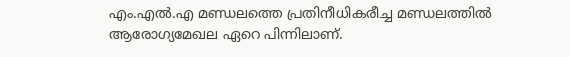എം.എല്‍.എ മണ്ഡലത്തെ പ്രതിനീധികരീച്ച മണ്ഡലത്തില്‍ ആരോഗ്യമേഖല ഏറെ പിന്നിലാണ്‌.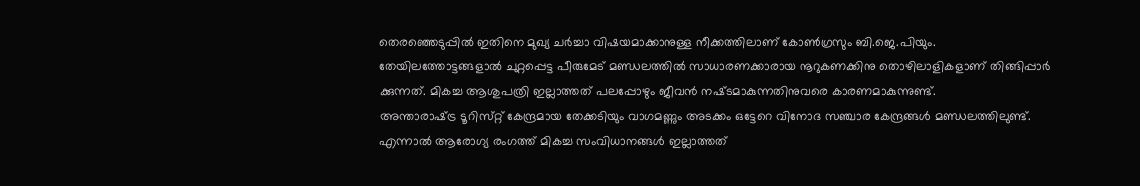തെരഞ്ഞെടുപ്പില്‍ ഇതിനെ മുഖ്യ ചര്‍ച്ചാ വിഷയമാക്കാനുള്ള നീക്കത്തിലാണ്‌ കോണ്‍ഗ്രസും ബി.ജെ.പിയും.
തേയിലത്തോട്ടങ്ങളാല്‍ ചുറ്റപ്പെട്ട പീരുമേട്‌ മണ്ഡലത്തില്‍ സാധാരണക്കാരായ നൂറുകണക്കിനു തൊഴിലാളികളാണ്‌ തിങ്ങിപ്പാര്‍ ക്കുന്നത്‌. മികച്ച ആശുപത്രി ഇല്ലാത്തത്‌ പലപ്പോഴും ജീവന്‍ നഷ്‌ടമാകുന്നതിനുവരെ കാരണമാകുന്നുണ്ട്‌.
അന്താരാഷ്‌ട്ര ടൂറിസ്‌റ്റ് കേന്ദ്രമായ തേക്കടിയും വാഗമണ്ണും അടക്കം ഒട്ടേറെ വിനോദ സഞ്ചാര കേന്ദ്രങ്ങള്‍ മണ്ഡലത്തിലുണ്ട്‌. എന്നാല്‍ ആരോഗ്യ രംഗത്ത്‌ മികച്ച സംവിധാനങ്ങള്‍ ഇല്ലാത്തത്‌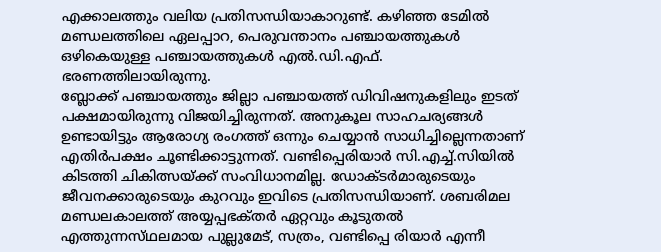എക്കാലത്തും വലിയ പ്രതിസന്ധിയാകാറുണ്ട്‌. കഴിഞ്ഞ ടേമില്‍ മണ്ഡലത്തിലെ ഏലപ്പാറ, പെരുവന്താനം പഞ്ചായത്തുകള്‍ ഒഴികെയുള്ള പഞ്ചായത്തുകള്‍ എല്‍.ഡി.എഫ്‌. ഭരണത്തിലായിരുന്നു.
ബ്ലോക്ക്‌ പഞ്ചായത്തും ജില്ലാ പഞ്ചായത്ത്‌ ഡിവിഷനുകളിലും ഇടത്‌ പക്ഷമായിരുന്നു വിജയിച്ചിരുന്നത്‌. അനുകൂല സാഹചര്യങ്ങള്‍ ഉണ്ടായിട്ടും ആരോഗ്യ രംഗത്ത്‌ ഒന്നും ചെയ്യാന്‍ സാധിച്ചില്ലെന്നതാണ്‌ എതിര്‍പക്ഷം ചൂണ്ടിക്കാട്ടുന്നത്‌. വണ്ടിപ്പെരിയാര്‍ സി.എച്ച്‌.സിയില്‍ കിടത്തി ചികിത്സയ്‌ക്ക് സംവിധാനമില്ല. ഡോക്‌ടര്‍മാരുടെയും ജീവനക്കാരുടെയും കുറവും ഇവിടെ പ്രതിസന്ധിയാണ്‌. ശബരിമല മണ്ഡലകാലത്ത്‌ അയ്യപ്പഭക്‌തര്‍ ഏറ്റവും കൂടുതല്‍ എത്തുന്നസ്‌ഥലമായ പുല്ലുമേട്‌, സത്രം, വണ്ടിപ്പെ രിയാര്‍ എന്നീ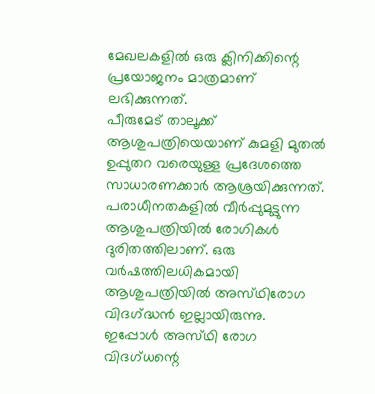മേഖലകളില്‍ ഒരു ക്ലിനിക്കിന്റെ പ്രയോജനം മാത്രമാണ്‌ ലഭിക്കുന്നത്‌.
പീരുമേട്‌ താലൂക്ക്‌ ആശുപത്രിയെയാണ്‌ കുമളി മുതല്‍ ഉപ്പുതറ വരെയുള്ള പ്രദേശത്തെ സാധാരണക്കാര്‍ ആശ്രയിക്കുന്നത്‌. പരാധീനതകളില്‍ വീര്‍പ്പുമുട്ടുന്ന ആശുപത്രിയില്‍ രോഗികള്‍ ദുരിതത്തിലാണ്‌. ഒരു വര്‍ഷത്തിലധികമായി ആശുപത്രിയില്‍ അസ്‌ഥിരോഗ വിദഗ്‌ദ്ധന്‍ ഇല്ലായിരുന്നു.
ഇപ്പോള്‍ അസ്‌ഥി രോഗ വിദഗ്‌ധന്റെ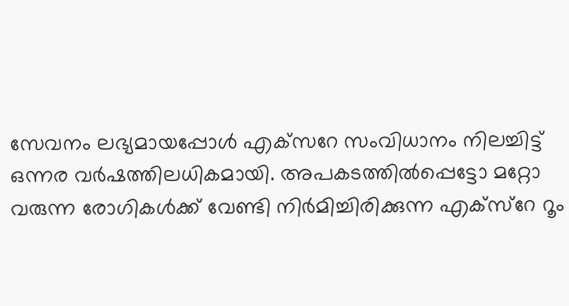സേവനം ലഭ്യമായപ്പോള്‍ എക്‌സറേ സംവിധാനം നിലച്ചിട്ട്‌ ഒന്നര വര്‍ഷത്തിലധികമായി. അപകടത്തില്‍പ്പെട്ടോ മറ്റോ വരുന്ന രോഗികള്‍ക്ക്‌ വേണ്ടി നിര്‍മിച്ചിരിക്കുന്ന എക്‌സ്റേ റൂം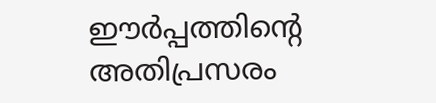ഈര്‍പ്പത്തിന്റെ അതിപ്രസരം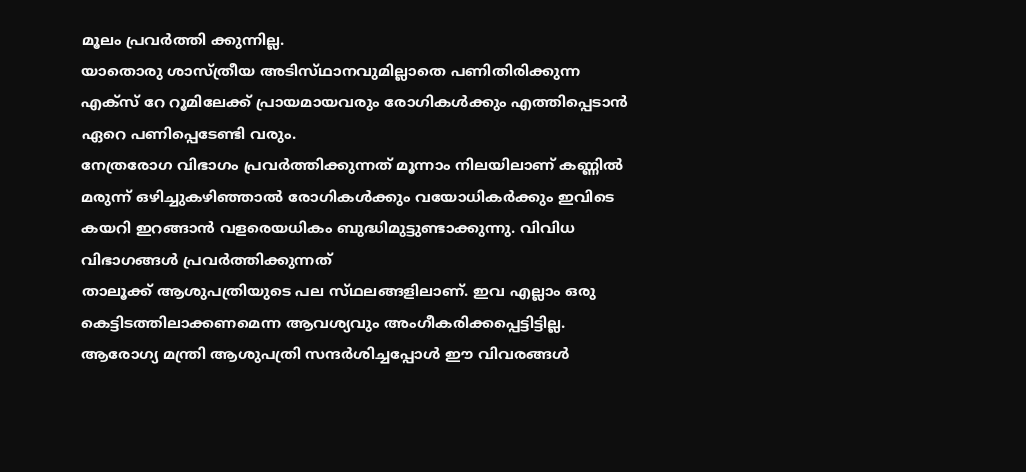മൂലം പ്രവര്‍ത്തി ക്കുന്നില്ല.
യാതൊരു ശാസ്‌ത്രീയ അടിസ്‌ഥാനവുമില്ലാതെ പണിതിരിക്കുന്ന എക്‌സ് റേ റൂമിലേക്ക്‌ പ്രായമായവരും രോഗികള്‍ക്കും എത്തിപ്പെടാന്‍ ഏറെ പണിപ്പെടേണ്ടി വരും.
നേത്രരോഗ വിഭാഗം പ്രവര്‍ത്തിക്കുന്നത്‌ മൂന്നാം നിലയിലാണ്‌ കണ്ണില്‍ മരുന്ന്‌ ഒഴിച്ചുകഴിഞ്ഞാല്‍ രോഗികള്‍ക്കും വയോധികര്‍ക്കും ഇവിടെ കയറി ഇറങ്ങാന്‍ വളരെയധികം ബുദ്ധിമുട്ടുണ്ടാക്കുന്നു. വിവിധ വിഭാഗങ്ങള്‍ പ്രവര്‍ത്തിക്കുന്നത്‌
താലൂക്ക്‌ ആശുപത്രിയുടെ പല സ്‌ഥലങ്ങളിലാണ്‌. ഇവ എല്ലാം ഒരു കെട്ടിടത്തിലാക്കണമെന്ന ആവശ്യവും അംഗീകരിക്കപ്പെട്ടിട്ടില്ല. ആരോഗ്യ മന്ത്രി ആശുപത്രി സന്ദര്‍ശിച്ചപ്പോള്‍ ഈ വിവരങ്ങള്‍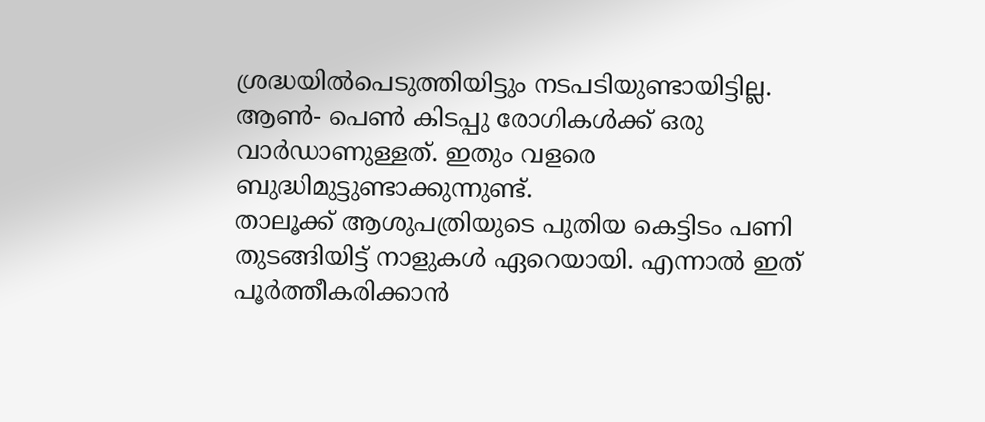ശ്രദ്ധയില്‍പെടുത്തിയിട്ടും നടപടിയുണ്ടായിട്ടില്ല. ആണ്‍- പെണ്‍ കിടപ്പു രോഗികള്‍ക്ക്‌ ഒരു വാര്‍ഡാണുള്ളത്‌. ഇതും വളരെ ബുദ്ധിമുട്ടുണ്ടാക്കുന്നുണ്ട്‌.
താലൂക്ക്‌ ആശുപത്രിയുടെ പുതിയ കെട്ടിടം പണി തുടങ്ങിയിട്ട്‌ നാളുകള്‍ ഏറെയായി. എന്നാല്‍ ഇത്‌ പൂര്‍ത്തീകരിക്കാന്‍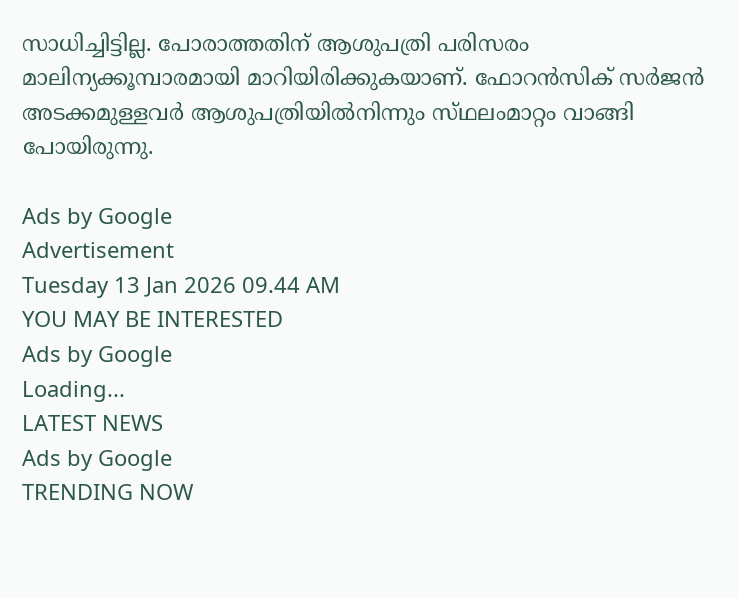സാധിച്ചിട്ടില്ല. പോരാത്തതിന്‌ ആശുപത്രി പരിസരം മാലിന്യക്കൂമ്പാരമായി മാറിയിരിക്കുകയാണ്‌. ഫോറന്‍സിക്‌ സര്‍ജന്‍ അടക്കമുള്ളവര്‍ ആശുപത്രിയില്‍നിന്നും സ്‌ഥലംമാറ്റം വാങ്ങി പോയിരുന്നു.

Ads by Google
Advertisement
Tuesday 13 Jan 2026 09.44 AM
YOU MAY BE INTERESTED
Ads by Google
Loading...
LATEST NEWS
Ads by Google
TRENDING NOW